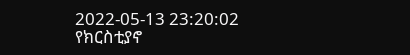2022-05-13 23:20:02
የክርስቲያኖ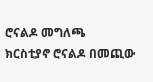ሮናልዶ መግለጫ
ክርስቲያኖ ሮናልዶ በመጪው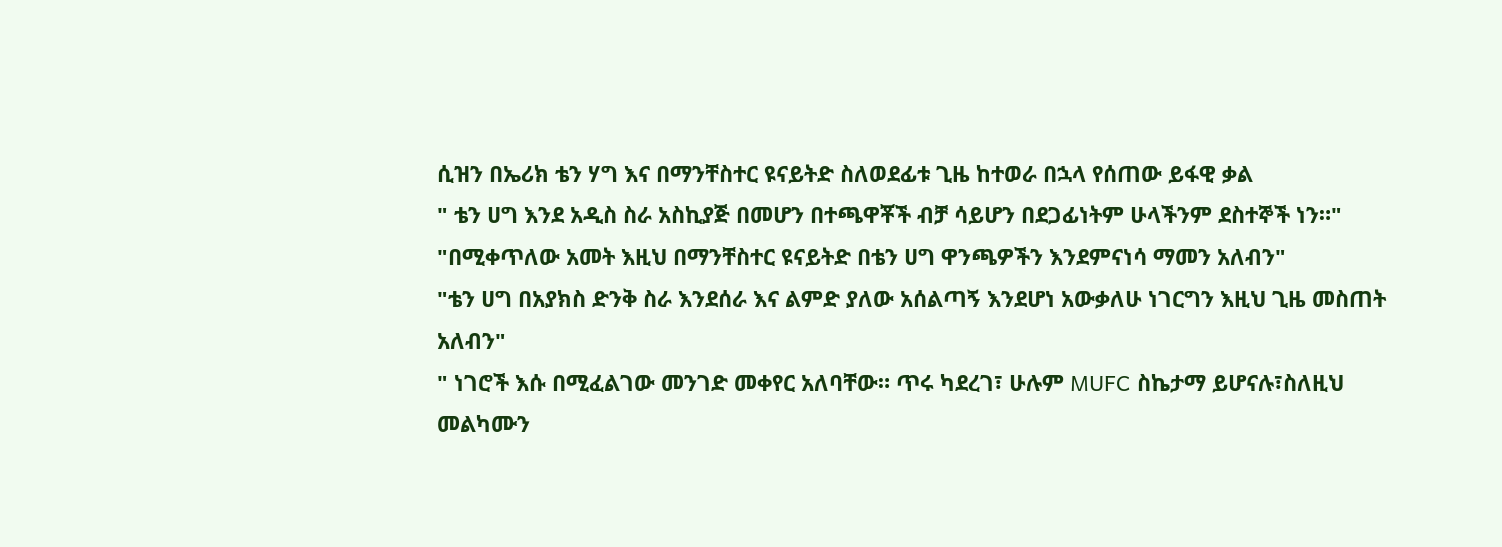ሲዝን በኤሪክ ቴን ሃግ እና በማንቸስተር ዩናይትድ ስለወደፊቱ ጊዜ ከተወራ በኋላ የሰጠው ይፋዊ ቃል
" ቴን ሀግ እንደ አዲስ ስራ አስኪያጅ በመሆን በተጫዋቾች ብቻ ሳይሆን በደጋፊነትም ሁላችንም ደስተኞች ነን።"
"በሚቀጥለው አመት እዚህ በማንቸስተር ዩናይትድ በቴን ሀግ ዋንጫዎችን እንደምናነሳ ማመን አለብን"
"ቴን ሀግ በአያክስ ድንቅ ስራ እንደሰራ እና ልምድ ያለው አሰልጣኝ እንደሆነ አውቃለሁ ነገርግን እዚህ ጊዜ መስጠት አለብን"
" ነገሮች እሱ በሚፈልገው መንገድ መቀየር አለባቸው። ጥሩ ካደረገ፣ ሁሉም MUFC ስኬታማ ይሆናሉ፣ስለዚህ መልካሙን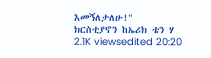እመኝለታለሁ!"
ክርስቲያኖን ከኤሪክ ቴን ሃ
2.1K viewsedited 20:20